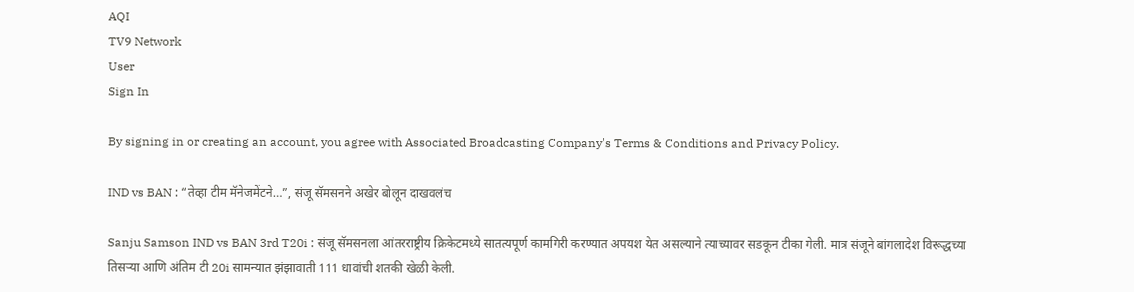AQI
TV9 Network
User
Sign In

By signing in or creating an account, you agree with Associated Broadcasting Company's Terms & Conditions and Privacy Policy.

IND vs BAN : “तेव्हा टीम मॅनेजमेंटने…”, संजू सॅमसनने अखेर बोलून दाखवलंच

Sanju Samson IND vs BAN 3rd T20i : संजू सॅमसनला आंतरराष्ट्रीय क्रिकेटमध्ये सातत्यपूर्ण कामगिरी करण्यात अपयश येत असल्याने त्याच्यावर सडकून टीका गेली. मात्र संजूने बांगलादेश विरूद्धच्या तिसऱ्या आणि अंतिम टी 20i सामन्यात झंझावाती 111 धावांची शतकी खेळी केली.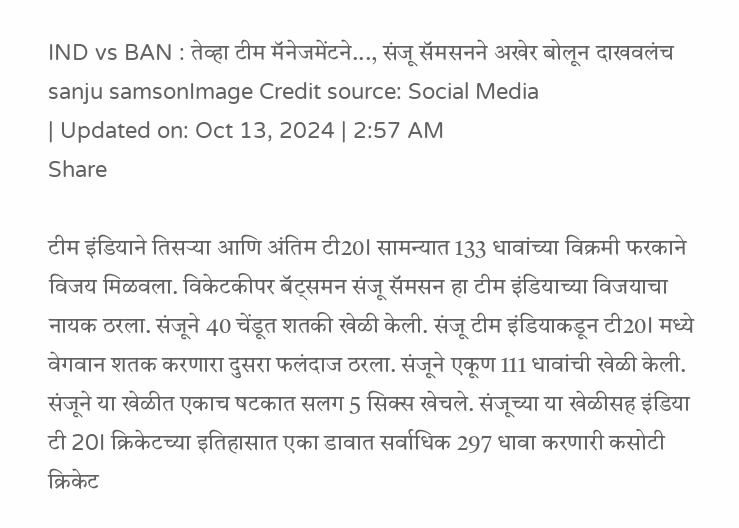IND vs BAN : तेव्हा टीम मॅनेजमेंटने..., संजू सॅमसनने अखेर बोलून दाखवलंच
sanju samsonImage Credit source: Social Media
| Updated on: Oct 13, 2024 | 2:57 AM
Share

टीम इंडियाने तिसऱ्या आणि अंतिम टी20I सामन्यात 133 धावांच्या विक्रमी फरकाने विजय मिळवला. विकेटकीपर बॅट्समन संजू सॅमसन हा टीम इंडियाच्या विजयाचा नायक ठरला. संजूने 40 चेंडूत शतकी खेळी केली. संजू टीम इंडियाकडून टी20I मध्ये वेगवान शतक करणारा दुसरा फलंदाज ठरला. संजूने एकूण 111 धावांची खेळी केली. संजूने या खेळीत एकाच षटकात सलग 5 सिक्स खेचले. संजूच्या या खेळीसह इंडिया टी 20I क्रिकेटच्या इतिहासात एका डावात सर्वाधिक 297 धावा करणारी कसोटी क्रिकेट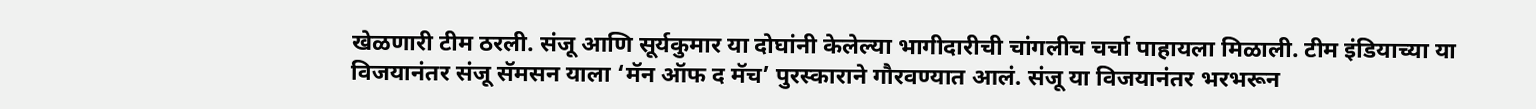खेळणारी टीम ठरली. संजू आणि सूर्यकुमार या दोघांनी केलेल्या भागीदारीची चांगलीच चर्चा पाहायला मिळाली. टीम इंडियाच्या या विजयानंतर संजू सॅमसन याला ‘मॅन ऑफ द मॅच’ पुरस्काराने गौरवण्यात आलं. संजू या विजयानंतर भरभरून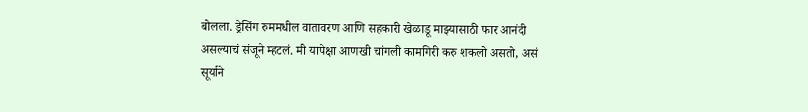बोलला. ड्रेसिंग रुममधील वातावरण आणि सहकारी खेळाडू माझ्यासाठी फार आनंदी असल्याचं संजूने म्हटलं. मी यापेक्षा आणखी चांगली कामगिरी करु शकलो असतो, असं सूर्याने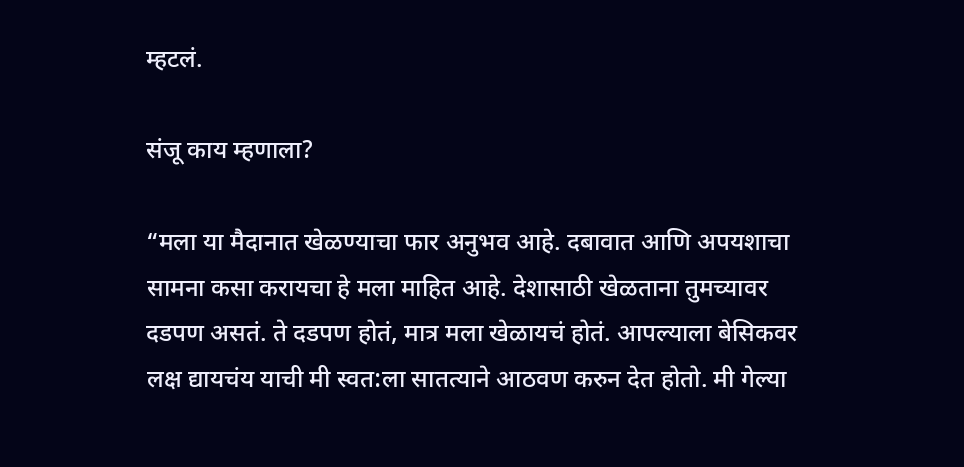म्हटलं.

संजू काय म्हणाला?

“मला या मैदानात खेळण्याचा फार अनुभव आहे. दबावात आणि अपयशाचा सामना कसा करायचा हे मला माहित आहे. देशासाठी खेळताना तुमच्यावर दडपण असतं. ते दडपण होतं, मात्र मला खेळायचं होतं. आपल्याला बेसिकवर लक्ष द्यायचंय याची मी स्वत:ला सातत्याने आठवण करुन देत होतो. मी गेल्या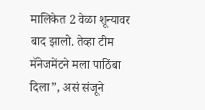मालिकेत 2 वेळा शून्यावर बाद झालो. तेव्हा टीम मॅनेजमेंटने मला पाठिंबा दिला”, असं संजूने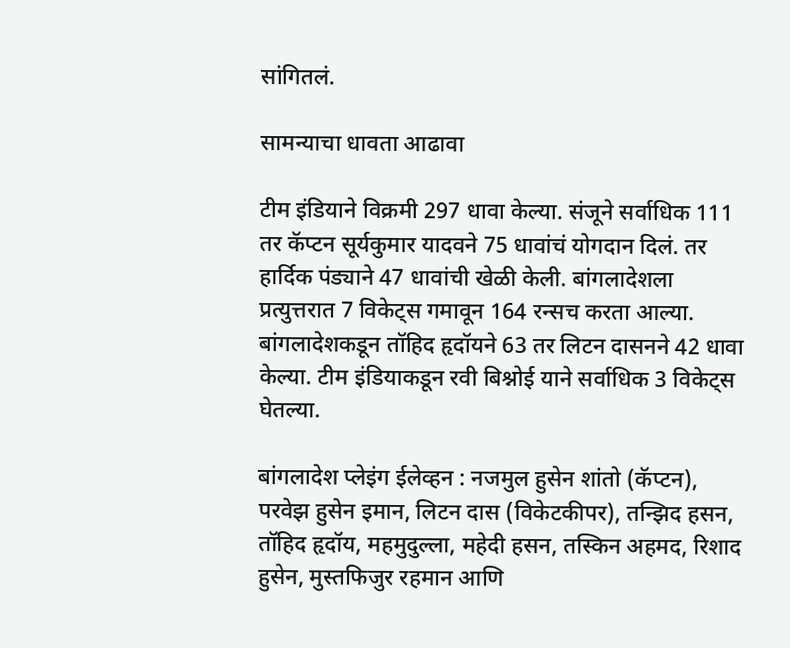सांगितलं.

सामन्याचा धावता आढावा

टीम इंडियाने विक्रमी 297 धावा केल्या. संजूने सर्वाधिक 111 तर कॅप्टन सूर्यकुमार यादवने 75 धावांचं योगदान दिलं. तर हार्दिक पंड्याने 47 धावांची खेळी केली. बांगलादेशला प्रत्युत्तरात 7 विकेट्स गमावून 164 रन्सच करता आल्या. बांगलादेशकडून तॉहिद हृदॉयने 63 तर लिटन दासनने 42 धावा केल्या. टीम इंडियाकडून रवी बिश्नोई याने सर्वाधिक 3 विकेट्स घेतल्या.

बांगलादेश प्लेइंग ईलेव्हन : नजमुल हुसेन शांतो (कॅप्टन), परवेझ हुसेन इमान, लिटन दास (विकेटकीपर), तन्झिद हसन, तॉहिद हृदॉय, महमुदुल्ला, महेदी हसन, तस्किन अहमद, रिशाद हुसेन, मुस्तफिजुर रहमान आणि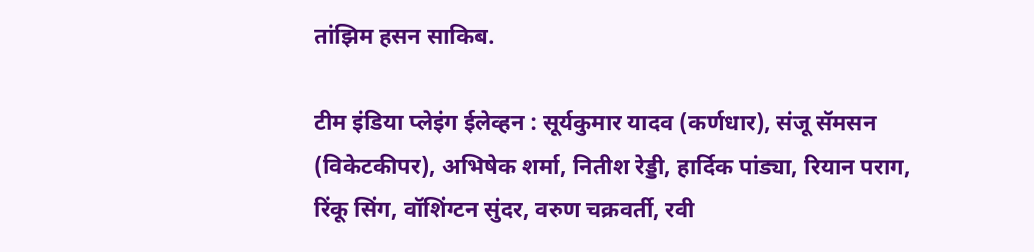तांझिम हसन साकिब.

टीम इंडिया प्लेइंग ईलेव्हन : सूर्यकुमार यादव (कर्णधार), संजू सॅमसन (विकेटकीपर), अभिषेक शर्मा, नितीश रेड्डी, हार्दिक पांड्या, रियान पराग, रिंकू सिंग, वॉशिंग्टन सुंदर, वरुण चक्रवर्ती, रवी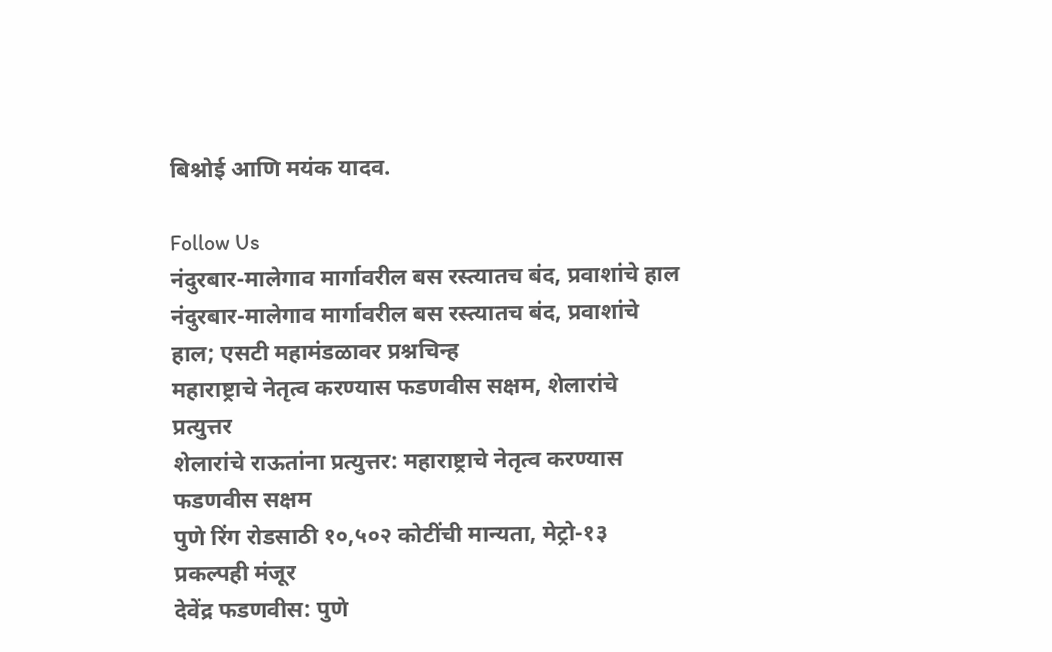बिश्नोई आणि मयंक यादव.

Follow Us
नंदुरबार-मालेगाव मार्गावरील बस रस्त्यातच बंद, प्रवाशांचे हाल
नंदुरबार-मालेगाव मार्गावरील बस रस्त्यातच बंद, प्रवाशांचे हाल; एसटी महामंडळावर प्रश्नचिन्ह
महाराष्ट्राचे नेतृत्व करण्यास फडणवीस सक्षम, शेलारांचे प्रत्युत्तर
शेलारांचे राऊतांना प्रत्युत्तर: महाराष्ट्राचे नेतृत्व करण्यास फडणवीस सक्षम
पुणे रिंग रोडसाठी १०,५०२ कोटींची मान्यता, मेट्रो-१३ प्रकल्पही मंजूर
देवेंद्र फडणवीस: पुणे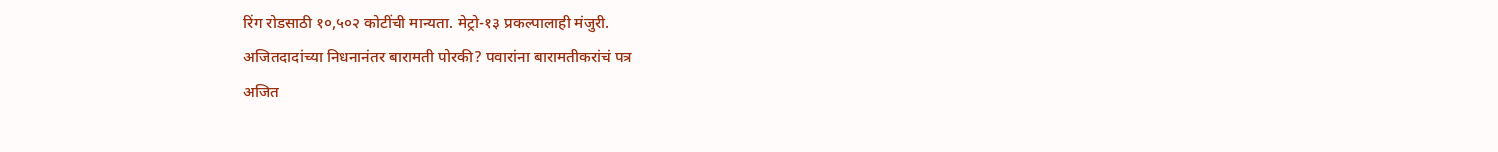रिंग रोडसाठी १०,५०२ कोटींची मान्यता. मेट्रो-१३ प्रकल्पालाही मंजुरी.
अजितदादांच्या निधनानंतर बारामती पोरकी? पवारांना बारामतीकरांचं पत्र
अजित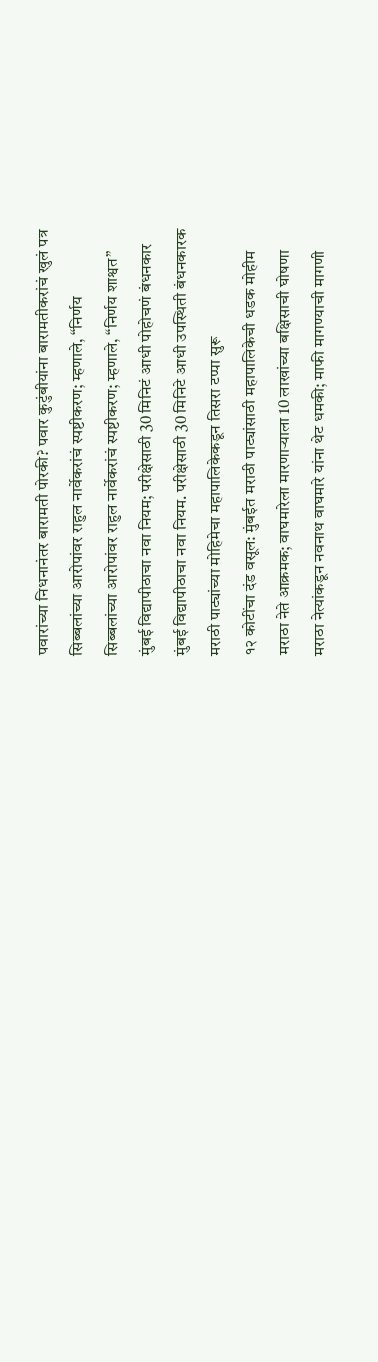पवारांच्या निधनानंतर बारामती पोरकी? पवार कुटुंबीयांना बारामतीकरांचं खुलं पत्र
सिब्बलांच्या आरोपांवर राहुल नार्वेकरांचं स्पष्टीकरण; म्हणाले, “निर्णय
सिब्बलांच्या आरोपांवर राहुल नार्वेकरांचं स्पष्टीकरण; म्हणाले, “निर्णय शाश्वत”
मुंबई विद्यापीठाचा नवा नियम; परीक्षेसाठी 30 मिनिटं आधी पोहोचणं बंधनकार
मुंबई विद्यापीठाचा नवा नियम. परीक्षेसाठी 30 मिनिटे आधी उपस्थिती बंधनकारक
मराठी पाट्यांच्या मोहिमेचा महापालिकेकडून तिसरा टप्पा सुरू
१२ कोटींचा दंड वसूल: मुंबईत मराठी पाट्यांसाठी महापालिकेची धडक मोहीम
मराठा नेते आक्रमक; वाघमारेला मारणाऱ्याला 10 लाखांच्या बक्षिसाची घोषणा
मराठा नेत्यांकडून नवनाथ वाघमारे यांना थेट धमकी; माफी मागण्याची मागणी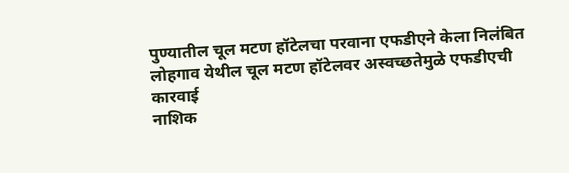पुण्यातील चूल मटण हॉटेलचा परवाना एफडीएने केला निलंबित
लोहगाव येथील चूल मटण हॉटेलवर अस्वच्छतेमुळे एफडीएची कारवाई
नाशिक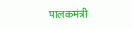पालकमंत्री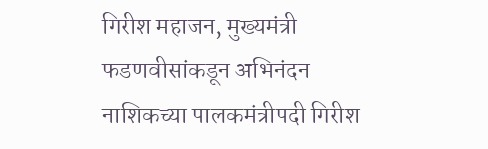गिरीश महाजन, मुख्यमंत्री फडणवीसांकडून अभिनंदन
नाशिकच्या पालकमंत्रीपदी गिरीश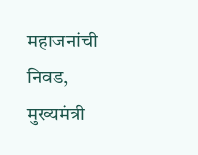महाजनांची निवड, मुख्यमंत्री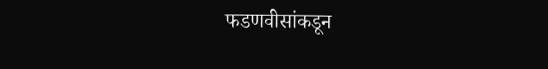फडणवीसांकडून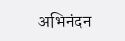अभिनंदन